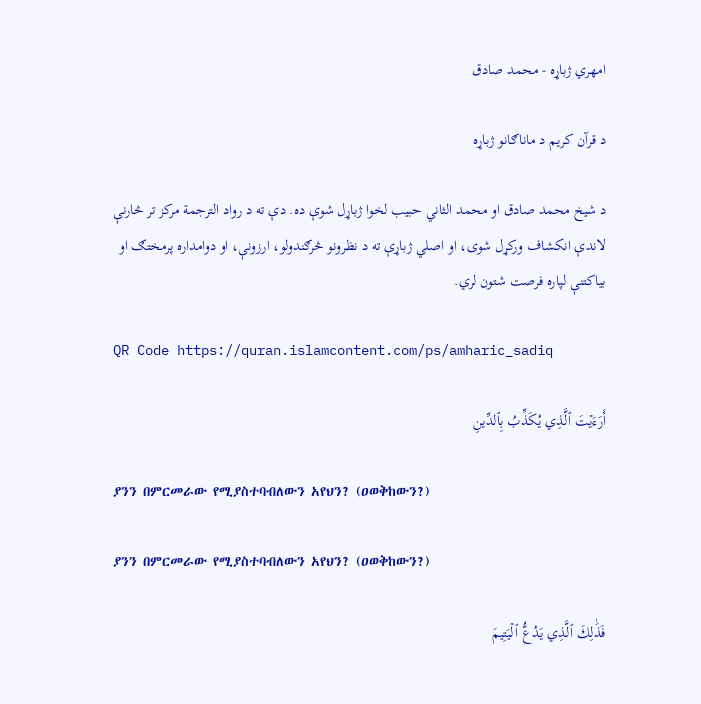امهري ژباړه - محمد صادق

د قرآن کریم د ماناګانو ژباړه

د شیخ محمد صادق او محمد الثاني حبيب لخوا ژباړل شوې ده. دې ته د رواد الترجمة مرکز تر څارنې لاندې انکشاف ورکړل شوی، او اصلي ژباړې ته د نظرونو څرګندولو، ارزونې، او دوامداره پرمختګ او بیاکتنې لپاره فرصت شتون لري.

QR Code https://quran.islamcontent.com/ps/amharic_sadiq

أَرَءَيۡتَ ٱلَّذِي يُكَذِّبُ بِٱلدِّينِ

ያንን በምርመራው የሚያስተባብለውን አየህን? (ዐወቅከውን?)

ያንን በምርመራው የሚያስተባብለውን አየህን? (ዐወቅከውን?)

فَذَٰلِكَ ٱلَّذِي يَدُعُّ ٱلۡيَتِيمَ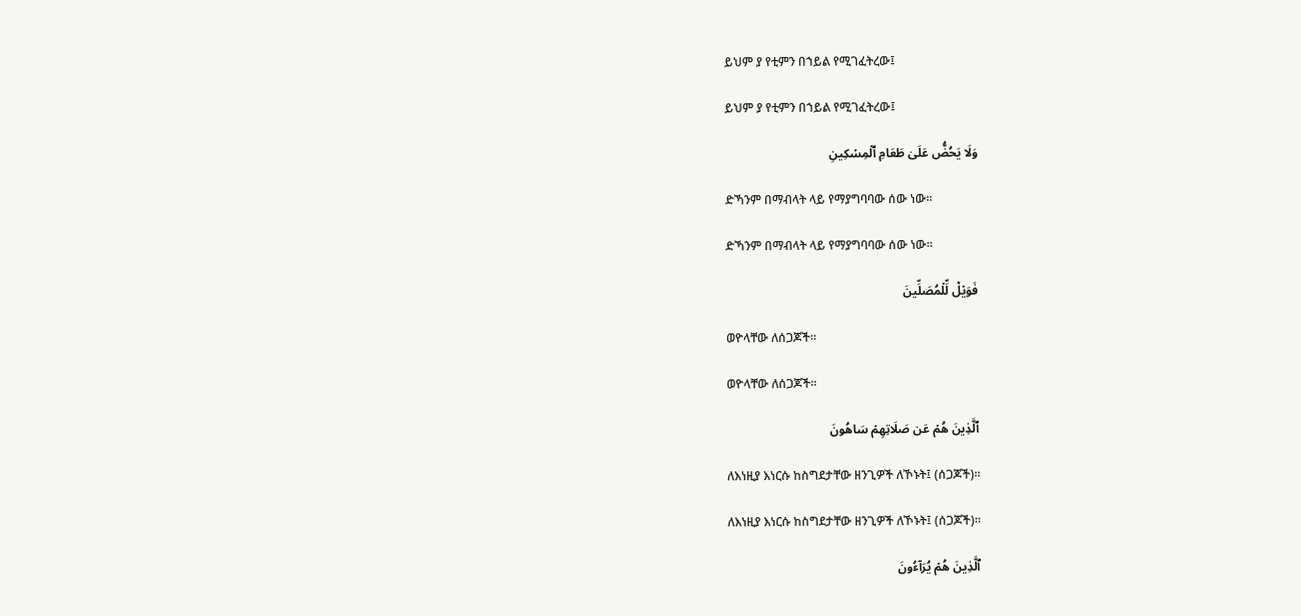ይህም ያ የቲምን በኀይል የሚገፈትረው፤

ይህም ያ የቲምን በኀይል የሚገፈትረው፤

وَلَا يَحُضُّ عَلَىٰ طَعَامِ ٱلۡمِسۡكِينِ

ድኻንም በማብላት ላይ የማያግባባው ሰው ነው፡፡

ድኻንም በማብላት ላይ የማያግባባው ሰው ነው፡፡

فَوَيۡلٞ لِّلۡمُصَلِّينَ

ወዮላቸው ለሰጋጆች፡፡

ወዮላቸው ለሰጋጆች፡፡

ٱلَّذِينَ هُمۡ عَن صَلَاتِهِمۡ سَاهُونَ

ለእነዚያ እነርሱ ከስግደታቸው ዘንጊዎች ለኾኑት፤ (ሰጋጆች)፡፡

ለእነዚያ እነርሱ ከስግደታቸው ዘንጊዎች ለኾኑት፤ (ሰጋጆች)፡፡

ٱلَّذِينَ هُمۡ يُرَآءُونَ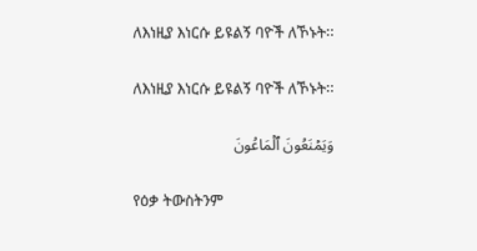ለእነዚያ እነርሱ ይዩልኝ ባዮች ለኾኑት፡፡

ለእነዚያ እነርሱ ይዩልኝ ባዮች ለኾኑት፡፡

وَيَمۡنَعُونَ ٱلۡمَاعُونَ

የዕቃ ትውስትንም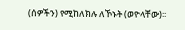(ሰዎችን) የሚከለክሉ ለኾኑት (ወዮላቸው)፡፡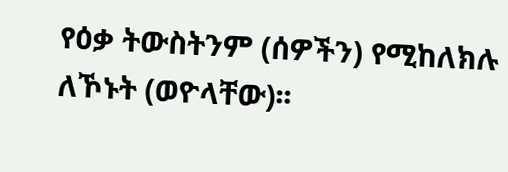የዕቃ ትውስትንም (ሰዎችን) የሚከለክሉ ለኾኑት (ወዮላቸው)፡፡